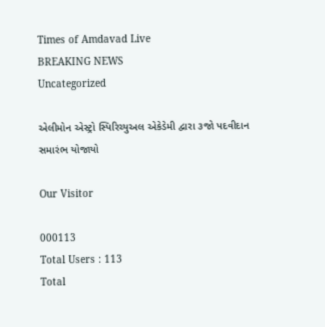Times of Amdavad Live
BREAKING NEWS
Uncategorized

એલીમોન એસ્ટ્રો સ્પિરિચ્યુઅલ એકેડેમી દ્વારા ૩જો પદવીદાન સમારંભ યોજાયો

Our Visitor

000113
Total Users : 113
Total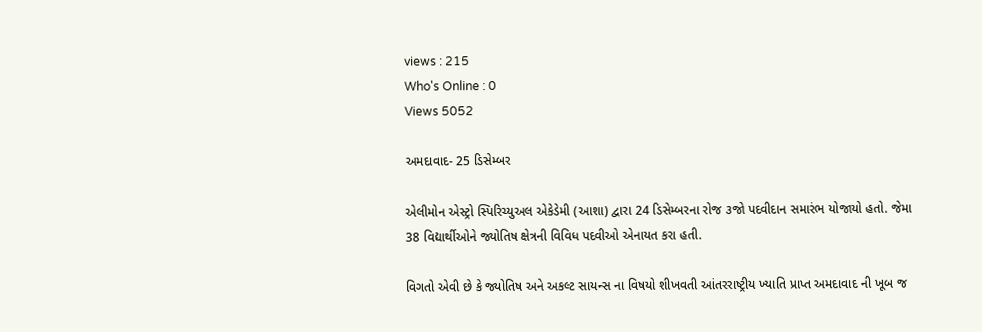views : 215
Who's Online : 0
Views 5052

અમદાવાદ- 25 ડિસેમ્બર

એલીમોન એસ્ટ્રો સ્પિરિચ્યુઅલ એકેડેમી (આશા) દ્વારા 24 ડિસેમ્બરના રોજ ૩જો પદવીદાન સમારંભ યોજાયો હતો. જેમા 38 વિદ્યાર્થીઓને જ્યોતિષ ક્ષેત્રની વિવિધ પદવીઓ એનાયત કરા હતી.

વિગતો એવી છે કે જ્યોતિષ અને અકલ્ટ સાયન્સ ના વિષયો શીખવતી આંતરરાષ્ટ્રીય ખ્યાતિ પ્રાપ્ત અમદાવાદ ની ખૂબ જ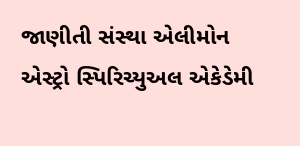જાણીતી સંસ્થા એલીમોન એસ્ટ્રો સ્પિરિચ્યુઅલ એકેડેમી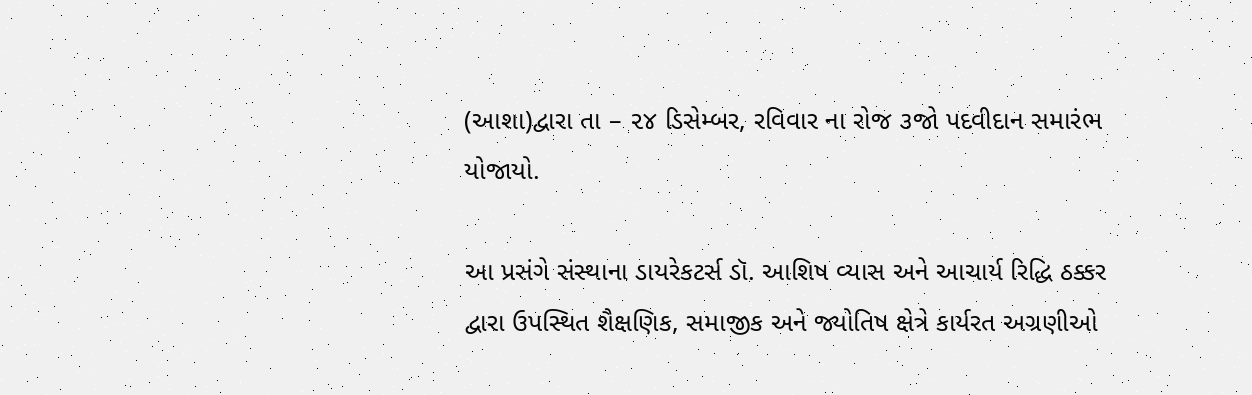(આશા)દ્વારા તા – ૨૪ ડિસેમ્બર, રવિવાર ના રોજ ૩જો પદવીદાન સમારંભ યોજાયો.

આ પ્રસંગે સંસ્થાના ડાયરેકટર્સ ડૉ. આશિષ વ્યાસ અને આચાર્ય રિદ્ધિ ઠક્કર દ્વારા ઉપસ્થિત શૈક્ષણિક, સમાજીક અને જ્યોતિષ ક્ષેત્રે કાર્યરત અગ્રણીઓ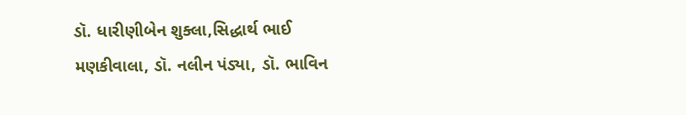ડૉ. ધારીણીબેન શુક્લા,સિદ્ધાર્થ ભાઈ મણકીવાલા, ડૉ. નલીન પંડ્યા, ડૉ. ભાવિન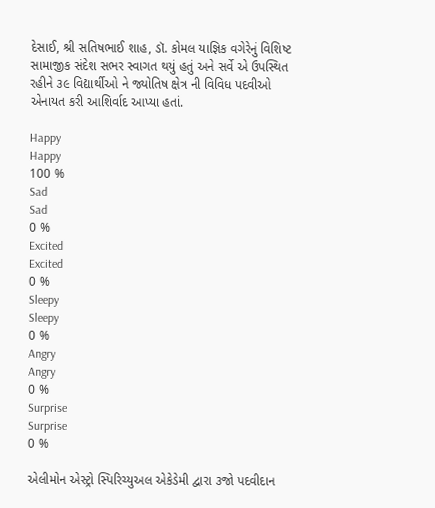દેસાઈ, શ્રી સતિષભાઈ શાહ, ડૉ. કોમલ યાજ્ઞિક વગેરેનું વિશિષ્ટ સામાજીક સંદેશ સભર સ્વાગત થયું હતું અને સર્વે એ ઉપસ્થિત રહીને ૩૯ વિદ્યાર્થીઓ ને જ્યોતિષ ક્ષેત્ર ની વિવિધ પદવીઓ એનાયત કરી આશિર્વાદ આપ્યા હતાં.

Happy
Happy
100 %
Sad
Sad
0 %
Excited
Excited
0 %
Sleepy
Sleepy
0 %
Angry
Angry
0 %
Surprise
Surprise
0 %

એલીમોન એસ્ટ્રો સ્પિરિચ્યુઅલ એકેડેમી દ્વારા ૩જો પદવીદાન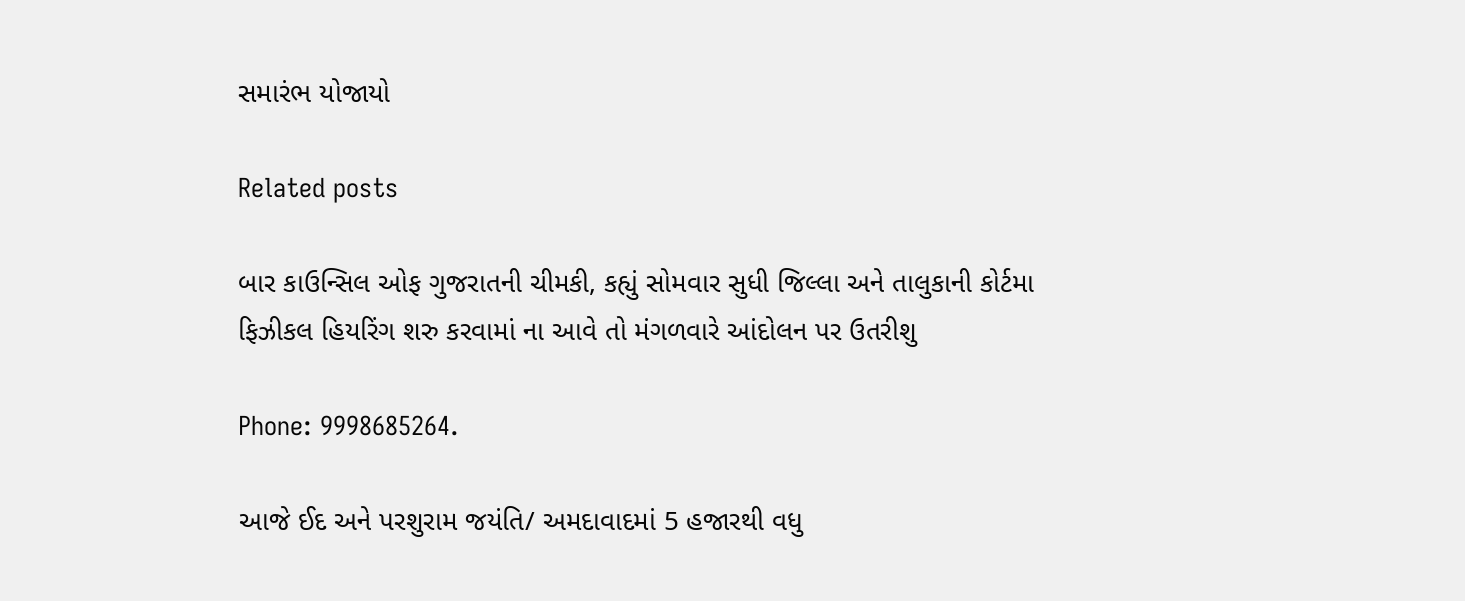સમારંભ યોજાયો

Related posts

બાર કાઉન્સિલ ઓફ ગુજરાતની ચીમકી, કહ્યું સોમવાર સુધી જિલ્લા અને તાલુકાની કોર્ટમા ફિઝીકલ હિયરિંગ શરુ કરવામાં ના આવે તો મંગળવારે આંદોલન પર ઉતરીશુ

Phone: 9998685264.

આજે ઈદ અને પરશુરામ જયંતિ/ અમદાવાદમાં 5 હજારથી વધુ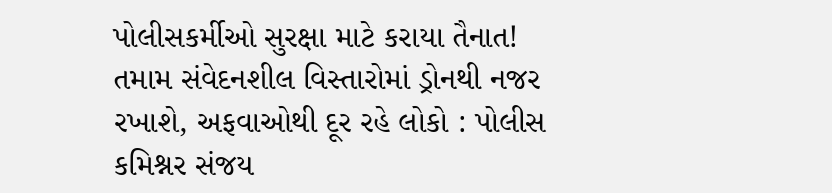પોલીસકર્મીઓ સુરક્ષા માટે કરાયા તૈનાત! તમામ સંવેદનશીલ વિસ્તારોમાં ડ્રોનથી નજર રખાશે, અફવાઓથી દૂર રહે લોકો : પોલીસ કમિશ્નર સંજય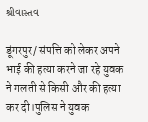શ્રીવાસ્તવ

डूंगरपुर/ संपत्ति को लेकर अपने भाई की हत्या करने जा रहे युवक ने गलती से किसी और की हत्या कर दी।पुलिस ने युवक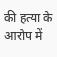की हत्या के आरोप में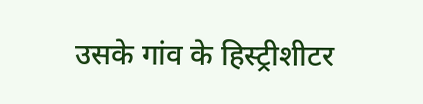उसके गांव के हिस्ट्रीशीटर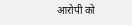आरोपी को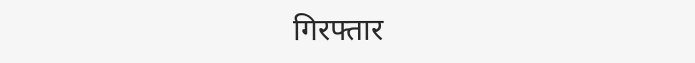गिरफ्तार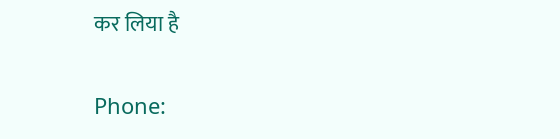कर लिया है

Phone: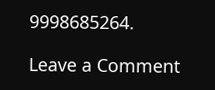9998685264.

Leave a Comment